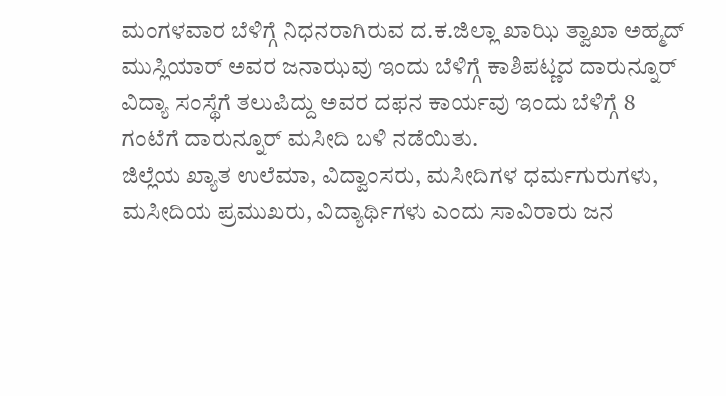ಮಂಗಳವಾರ ಬೆಳಿಗ್ಗೆ ನಿಧನರಾಗಿರುವ ದ.ಕ.ಜಿಲ್ಲಾ ಖಾಝಿ ತ್ವಾಖಾ ಅಹ್ಮದ್ ಮುಸ್ಲಿಯಾರ್ ಅವರ ಜನಾಝವು ಇಂದು ಬೆಳಿಗ್ಗೆ ಕಾಶಿಪಟ್ಣದ ದಾರುನ್ನೂರ್ ವಿದ್ಯಾ ಸಂಸ್ಥೆಗೆ ತಲುಪಿದ್ದು ಅವರ ದಫನ ಕಾರ್ಯವು ಇಂದು ಬೆಳಿಗ್ಗೆ 8 ಗಂಟೆಗೆ ದಾರುನ್ನೂರ್ ಮಸೀದಿ ಬಳಿ ನಡೆಯಿತು.
ಜಿಲ್ಲೆಯ ಖ್ಯಾತ ಉಲೆಮಾ, ವಿದ್ವಾಂಸರು, ಮಸೀದಿಗಳ ಧರ್ಮಗುರುಗಳು, ಮಸೀದಿಯ ಪ್ರಮುಖರು, ವಿದ್ಯಾರ್ಥಿಗಳು ಎಂದು ಸಾವಿರಾರು ಜನ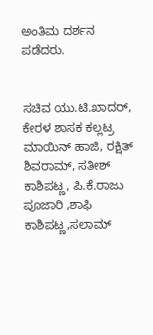ಅಂತಿಮ ದರ್ಶನ ಪಡೆದರು.


ಸಚಿವ ಯು.ಟಿ.ಖಾದರ್, ಕೇರಳ ಶಾಸಕ ಕಲ್ಲಟ್ರ ಮಾಯಿನ್ ಹಾಜಿ, ರಕ್ಷಿತ್ ಶಿವರಾಮ್, ಸತೀಶ್ ಕಾಶಿಪಟ್ಣ, ಪಿ.ಕೆ.ರಾಜು ಪೂಜಾರಿ ,ಶಾಫಿ ಕಾಶಿಪಟ್ಣ,ಸಲಾಮ್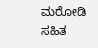ಮರೋಡಿ ಸಹಿತ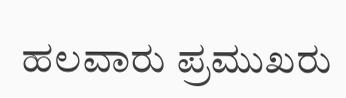ಹಲವಾರು ಪ್ರಮುಖರು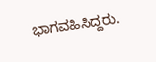ಭಾಗವಹಿಸಿದ್ದರು.